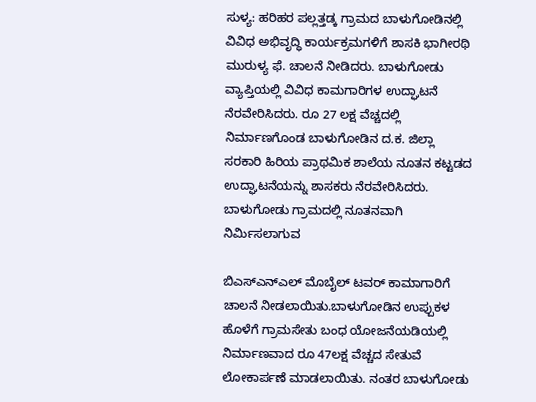ಸುಳ್ಯ: ಹರಿಹರ ಪಲ್ಲತ್ತಡ್ಕ ಗ್ರಾಮದ ಬಾಳುಗೋಡಿನಲ್ಲಿ ವಿವಿಧ ಅಭಿವೃದ್ಧಿ ಕಾರ್ಯಕ್ರಮಗಳಿಗೆ ಶಾಸಕಿ ಭಾಗೀರಥಿ ಮುರುಳ್ಯ ಫೆ. ಚಾಲನೆ ನೀಡಿದರು. ಬಾಳುಗೋಡು ವ್ಯಾಪ್ತಿಯಲ್ಲಿ ವಿವಿಧ ಕಾಮಗಾರಿಗಳ ಉದ್ಘಾಟನೆ ನೆರವೇರಿಸಿದರು. ರೂ 27 ಲಕ್ಷ ವೆಚ್ಚದಲ್ಲಿ ನಿರ್ಮಾಣಗೊಂಡ ಬಾಳುಗೋಡಿನ ದ.ಕ. ಜಿಲ್ಲಾ ಸರಕಾರಿ ಹಿರಿಯ ಪ್ರಾಥಮಿಕ ಶಾಲೆಯ ನೂತನ ಕಟ್ಟಡದ ಉದ್ಘಾಟನೆಯನ್ನು ಶಾಸಕರು ನೆರವೇರಿಸಿದರು. ಬಾಳುಗೋಡು ಗ್ರಾಮದಲ್ಲಿ ನೂತನವಾಗಿ ನಿರ್ಮಿಸಲಾಗುವ

ಬಿಎಸ್ಎನ್ಎಲ್ ಮೊಬೈಲ್ ಟವರ್ ಕಾಮಾಗಾರಿಗೆ ಚಾಲನೆ ನೀಡಲಾಯಿತು.ಬಾಳುಗೋಡಿನ ಉಪ್ಪುಕಳ ಹೊಳೆಗೆ ಗ್ರಾಮಸೇತು ಬಂಧ ಯೋಜನೆಯಡಿಯಲ್ಲಿ ನಿರ್ಮಾಣವಾದ ರೂ 47ಲಕ್ಷ ವೆಚ್ಚದ ಸೇತುವೆ ಲೋಕಾರ್ಪಣೆ ಮಾಡಲಾಯಿತು. ನಂತರ ಬಾಳುಗೋಡು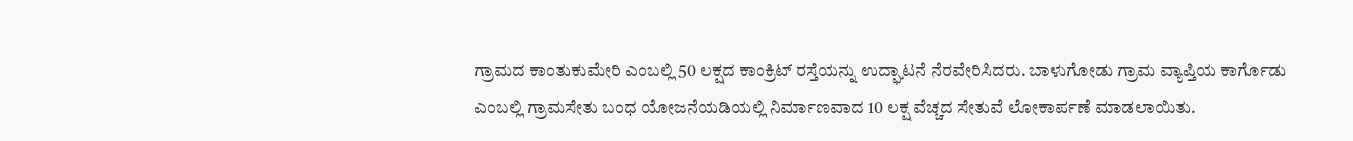ಗ್ರಾಮದ ಕಾಂತುಕುಮೇರಿ ಎಂಬಲ್ಲಿ 50 ಲಕ್ಷದ ಕಾಂಕ್ರಿಟ್ ರಸ್ತೆಯನ್ನು ಉದ್ಘಾಟನೆ ನೆರವೇರಿಸಿದರು. ಬಾಳುಗೋಡು ಗ್ರಾಮ ವ್ಯಾಪ್ತಿಯ ಕಾರ್ಗೊಡು ಎಂಬಲ್ಲಿ ಗ್ರಾಮಸೇತು ಬಂಧ ಯೋಜನೆಯಡಿಯಲ್ಲಿ ನಿರ್ಮಾಣವಾದ 10 ಲಕ್ಷ ವೆಚ್ಚದ ಸೇತುವೆ ಲೋಕಾರ್ಪಣೆ ಮಾಡಲಾಯಿತು.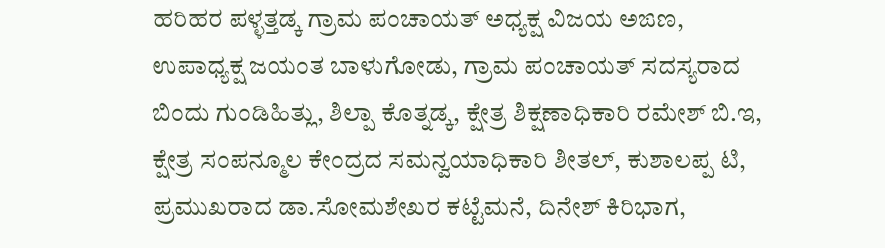ಹರಿಹರ ಪಳ್ಳತ್ತಡ್ಕ ಗ್ರಾಮ ಪಂಚಾಯತ್ ಅಧ್ಯಕ್ಷ ವಿಜಯ ಅಙಣ, ಉಪಾಧ್ಯಕ್ಷ ಜಯಂತ ಬಾಳುಗೋಡು, ಗ್ರಾಮ ಪಂಚಾಯತ್ ಸದಸ್ಯರಾದ ಬಿಂದು ಗುಂಡಿಹಿತ್ಲು, ಶಿಲ್ಪಾ ಕೊತ್ನಡ್ಕ, ಕ್ಷೇತ್ರ ಶಿಕ್ಷಣಾಧಿಕಾರಿ ರಮೇಶ್ ಬಿ.ಇ, ಕ್ಷೇತ್ರ ಸಂಪನ್ಮೂಲ ಕೇಂದ್ರದ ಸಮನ್ವಯಾಧಿಕಾರಿ ಶೀತಲ್, ಕುಶಾಲಪ್ಪ ಟಿ, ಪ್ರಮುಖರಾದ ಡಾ.ಸೋಮಶೇಖರ ಕಟ್ಟೆಮನೆ, ದಿನೇಶ್ ಕಿರಿಭಾಗ,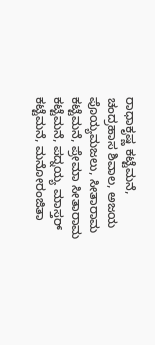ರಾಧಾಕೃಷ್ಣ ಕಟ್ಟೆಮನೆ, ಚಂದ್ರಹಾಸ ಶಿವಾಲ, ಅಜಯ ಪೊಯ್ಯಮಜಲು, ಸೀತಾರಾಮ ಕಟ್ಟೆಮನೆ, ಪ್ರೇಮಾ ಸೀತಾರಾಮ ಕಟ್ಟೆಮನೆ, ಪದ್ನಯ್ಯ ಮಾಸ್ತರ್ ಕಟ್ಟೆಮನೆ, ಮನೋರಂಜಿತಾ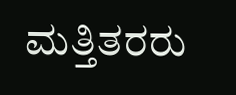ಮತ್ತಿತರರು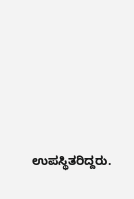ಉಪಸ್ಥಿತರಿದ್ದರು.